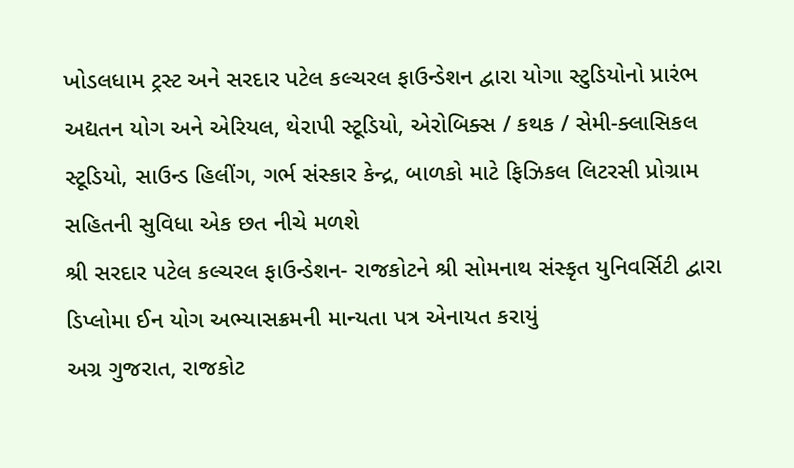ખોડલધામ ટ્રસ્ટ અને સરદાર પટેલ કલ્ચરલ ફાઉન્ડેશન દ્વારા યોગા સ્ટુડિયોનો પ્રારંભ
અદ્યતન યોગ અને એરિયલ, થેરાપી સ્ટૂડિયો, એરોબિક્સ / કથક / સેમી-ક્લાસિકલ સ્ટૂડિયો, સાઉન્ડ હિલીંગ, ગર્ભ સંસ્કાર કેન્દ્ર, બાળકો માટે ફિઝિકલ લિટરસી પ્રોગ્રામ સહિતની સુવિધા એક છત નીચે મળશે
શ્રી સરદાર પટેલ કલ્ચરલ ફાઉન્ડેશન- રાજકોટને શ્રી સોમનાથ સંસ્કૃત યુનિવર્સિટી દ્વારા ડિપ્લોમા ઈન યોગ અભ્યાસક્રમની માન્યતા પત્ર એનાયત કરાયું
અગ્ર ગુજરાત, રાજકોટ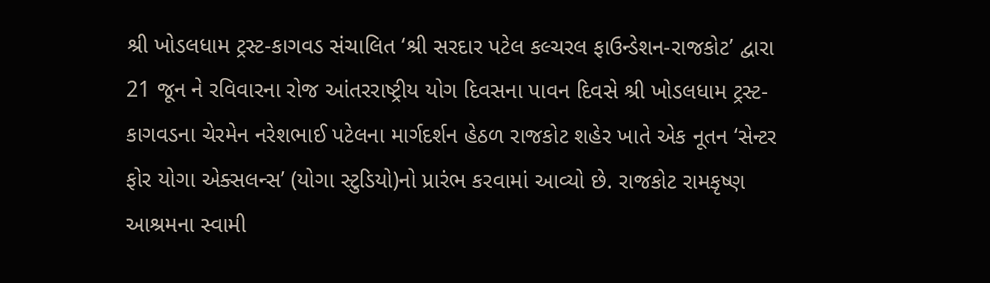શ્રી ખોડલધામ ટ્રસ્ટ-કાગવડ સંચાલિત ‘શ્રી સરદાર પટેલ કલ્ચરલ ફાઉન્ડેશન-રાજકોટ’ દ્વારા 21 જૂન ને રવિવારના રોજ આંતરરાષ્ટ્રીય યોગ દિવસના પાવન દિવસે શ્રી ખોડલધામ ટ્રસ્ટ-કાગવડના ચેરમેન નરેશભાઈ પટેલના માર્ગદર્શન હેઠળ રાજકોટ શહેર ખાતે એક નૂતન ‘સેન્ટર ફોર યોગા એક્સલન્સ’ (યોગા સ્ટુડિયો)નો પ્રારંભ કરવામાં આવ્યો છે. રાજકોટ રામકૃષ્ણ આશ્રમના સ્વામી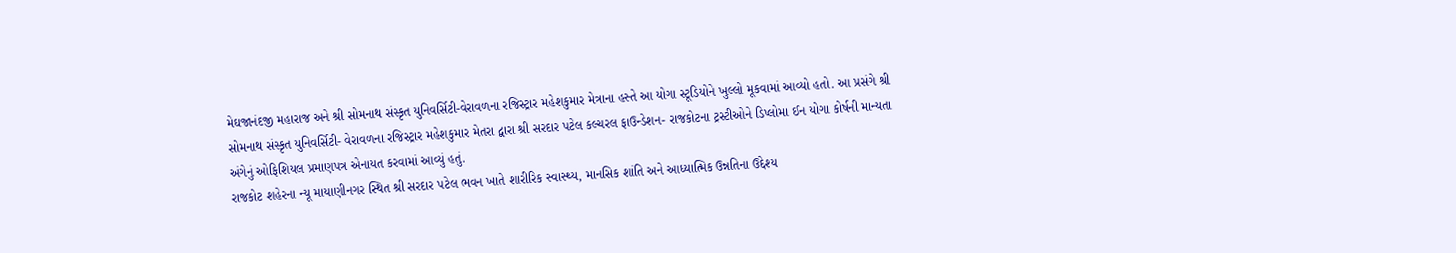મેઘજાનંદજી મહારાજ અને શ્રી સોમનાથ સંસ્કૃત યુનિવર્સિટી-વેરાવળના રજિસ્ટ્રાર મહેશકુમાર મેત્રાના હસ્તે આ યોગા સ્ટૂડિયોને ખુલ્લો મૂકવામાં આવ્યો હતો. આ પ્રસંગે શ્રી સોમનાથ સંસ્કૃત યુનિવર્સિટી- વેરાવળના રજિસ્ટ્રાર મહેશકુમાર મેતરા દ્વારા શ્રી સરદાર પટેલ કલ્ચરલ ફાઉન્ડેશન- રાજકોટના ટ્રસ્ટીઓને ડિપ્લોમા ઈન યોગા કોર્ષની માન્યતા અંગેનું ઓફિશિયલ પ્રમાણપત્ર એનાયત કરવામાં આવ્યું હતું.
રાજકોટ શહેરના ન્યૂ માયાણીનગર સ્થિત શ્રી સરદાર પટેલ ભવન ખાતે શારીરિક સ્વાસ્થ્ય, માનસિક શાંતિ અને આધ્યાત્મિક ઉન્નતિના ઉદ્દેશ્ય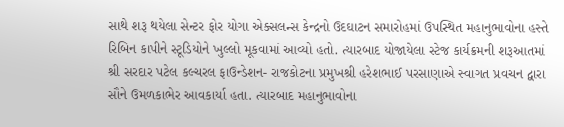સાથે શરૂ થયેલા સેન્ટર ફોર યોગા એક્સલન્સ કેન્દ્રનો ઉદઘાટન સમારોહમાં ઉપસ્થિત મહાનુભાવોના હસ્તે રિબિન કાપીને સ્ટૂડિયોને ખુલ્લો મૂકવામાં આવ્યો હતો. ત્યારબાદ યોજાયેલા સ્ટેજ કાર્યક્રમની શરૂઆતમાં શ્રી સરદાર પટેલ કલ્ચરલ ફાઉન્ડેશન- રાજકોટના પ્રમુખશ્રી હરેશભાઈ પરસાણાએ સ્વાગત પ્રવચન દ્વારા સૌને ઉમળકાભેર આવકાર્યા હતા. ત્યારબાદ મહાનુભાવોના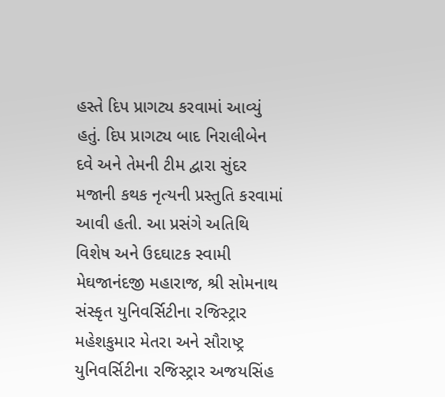હસ્તે દિપ પ્રાગટ્ય કરવામાં આવ્યું હતું. દિપ પ્રાગટ્ય બાદ નિરાલીબેન દવે અને તેમની ટીમ દ્વારા સુંદર મજાની કથક નૃત્યની પ્રસ્તુતિ કરવામાં આવી હતી. આ પ્રસંગે અતિથિ વિશેષ અને ઉદઘાટક સ્વામી મેઘજાનંદજી મહારાજ, શ્રી સોમનાથ સંસ્કૃત યુનિવર્સિટીના રજિસ્ટ્રાર મહેશકુમાર મેતરા અને સૌરાષ્ટ્ર યુનિવર્સિટીના રજિસ્ટ્રાર અજયસિંહ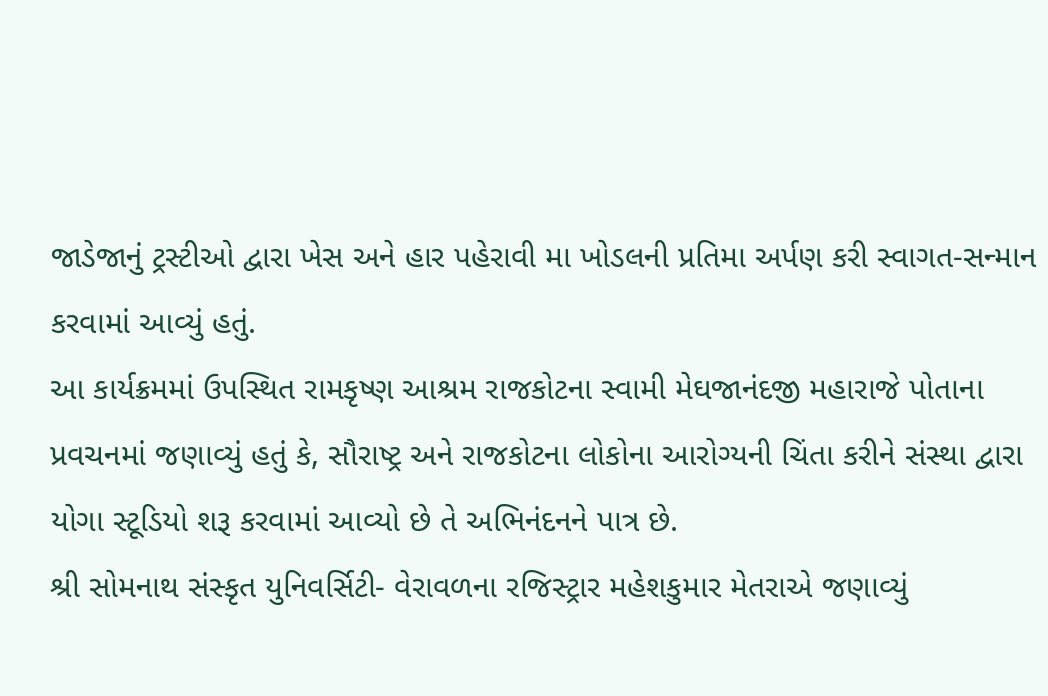જાડેજાનું ટ્રસ્ટીઓ દ્વારા ખેસ અને હાર પહેરાવી મા ખોડલની પ્રતિમા અર્પણ કરી સ્વાગત-સન્માન કરવામાં આવ્યું હતું.
આ કાર્યક્રમમાં ઉપસ્થિત રામકૃષ્ણ આશ્રમ રાજકોટના સ્વામી મેઘજાનંદજી મહારાજે પોતાના પ્રવચનમાં જણાવ્યું હતું કે, સૌરાષ્ટ્ર અને રાજકોટના લોકોના આરોગ્યની ચિંતા કરીને સંસ્થા દ્વારા યોગા સ્ટૂડિયો શરૂ કરવામાં આવ્યો છે તે અભિનંદનને પાત્ર છે.
શ્રી સોમનાથ સંસ્કૃત યુનિવર્સિટી- વેરાવળના રજિસ્ટ્રાર મહેશકુમાર મેતરાએ જણાવ્યું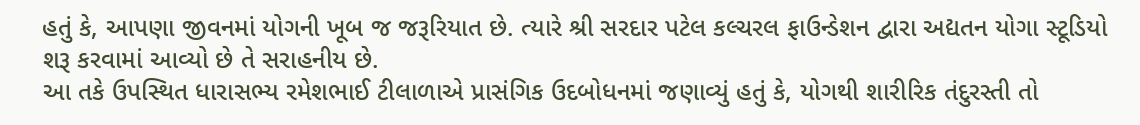હતું કે, આપણા જીવનમાં યોગની ખૂબ જ જરૂરિયાત છે. ત્યારે શ્રી સરદાર પટેલ કલ્ચરલ ફાઉન્ડેશન દ્વારા અદ્યતન યોગા સ્ટૂડિયો શરૂ કરવામાં આવ્યો છે તે સરાહનીય છે.
આ તકે ઉપસ્થિત ધારાસભ્ય રમેશભાઈ ટીલાળાએ પ્રાસંગિક ઉદબોધનમાં જણાવ્યું હતું કે, યોગથી શારીરિક તંદુરસ્તી તો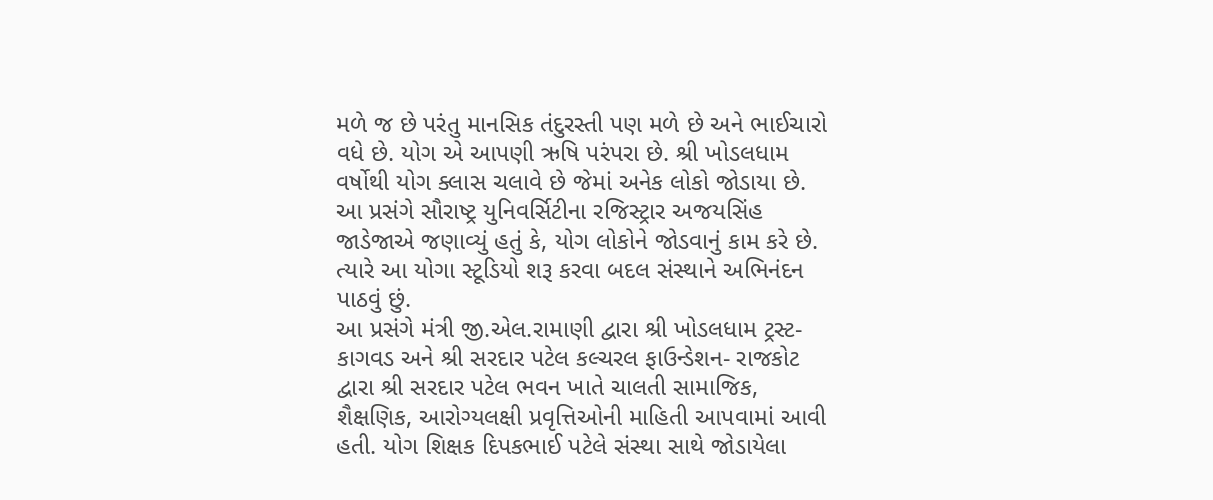મળે જ છે પરંતુ માનસિક તંદુરસ્તી પણ મળે છે અને ભાઈચારો વધે છે. યોગ એ આપણી ઋષિ પરંપરા છે. શ્રી ખોડલધામ વર્ષોથી યોગ ક્લાસ ચલાવે છે જેમાં અનેક લોકો જોડાયા છે.
આ પ્રસંગે સૌરાષ્ટ્ર યુનિવર્સિટીના રજિસ્ટ્રાર અજયસિંહ જાડેજાએ જણાવ્યું હતું કે, યોગ લોકોને જોડવાનું કામ કરે છે. ત્યારે આ યોગા સ્ટૂડિયો શરૂ કરવા બદલ સંસ્થાને અભિનંદન પાઠવું છું.
આ પ્રસંગે મંત્રી જી.એલ.રામાણી દ્વારા શ્રી ખોડલધામ ટ્રસ્ટ-કાગવડ અને શ્રી સરદાર પટેલ કલ્ચરલ ફાઉન્ડેશન- રાજકોટ દ્વારા શ્રી સરદાર પટેલ ભવન ખાતે ચાલતી સામાજિક, શૈક્ષણિક, આરોગ્યલક્ષી પ્રવૃત્તિઓની માહિતી આપવામાં આવી હતી. યોગ શિક્ષક દિપકભાઈ પટેલે સંસ્થા સાથે જોડાયેલા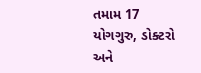તમામ 17 યોગગુરુ, ડોક્ટરો અને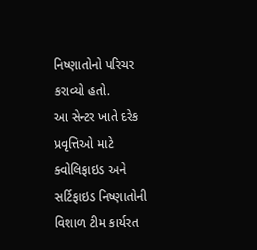નિષ્ણાતોનો પરિચર કરાવ્યો હતો.
આ સેન્ટર ખાતે દરેક પ્રવૃત્તિઓ માટે ક્વોલિફાઇડ અને સર્ટિફાઇડ નિષ્ણાતોની વિશાળ ટીમ કાર્યરત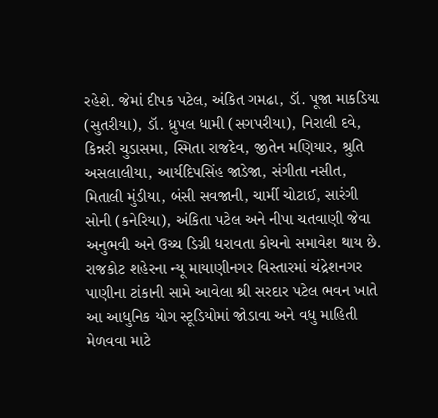રહેશે. જેમાં દીપક પટેલ, અંકિત ગમઢા, ડૉ. પૂજા માકડિયા (સુતરીયા), ડૉ. ધ્રુપલ ધામી (સગપરીયા), નિરાલી દવે, કિન્નરી ચુડાસમા, સ્મિતા રાજદેવ, જીતેન મણિયાર, શ્રુતિ અસલાલીયા, આર્યદિપસિંહ જાડેજા, સંગીતા નસીત, મિતાલી મુંડીયા, બંસી સવજાની, ચાર્મી ચોટાઈ, સારંગી સોની (કનેરિયા), અંકિતા પટેલ અને નીપા ચતવાણી જેવા અનુભવી અને ઉચ્ચ ડિગ્રી ધરાવતા કોચનો સમાવેશ થાય છે.
રાજકોટ શહેરના ન્યૂ માયાણીનગર વિસ્તારમાં ચંદ્રેશનગર પાણીના ટાંકાની સામે આવેલા શ્રી સરદાર પટેલ ભવન ખાતે આ આધુનિક યોગ સ્ટૂડિયોમાં જોડાવા અને વધુ માહિતી મેળવવા માટે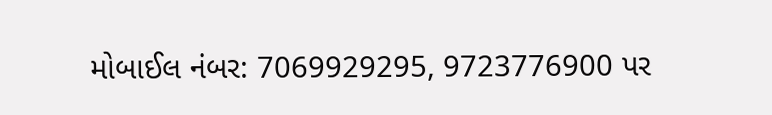મોબાઈલ નંબર: 7069929295, 9723776900 પર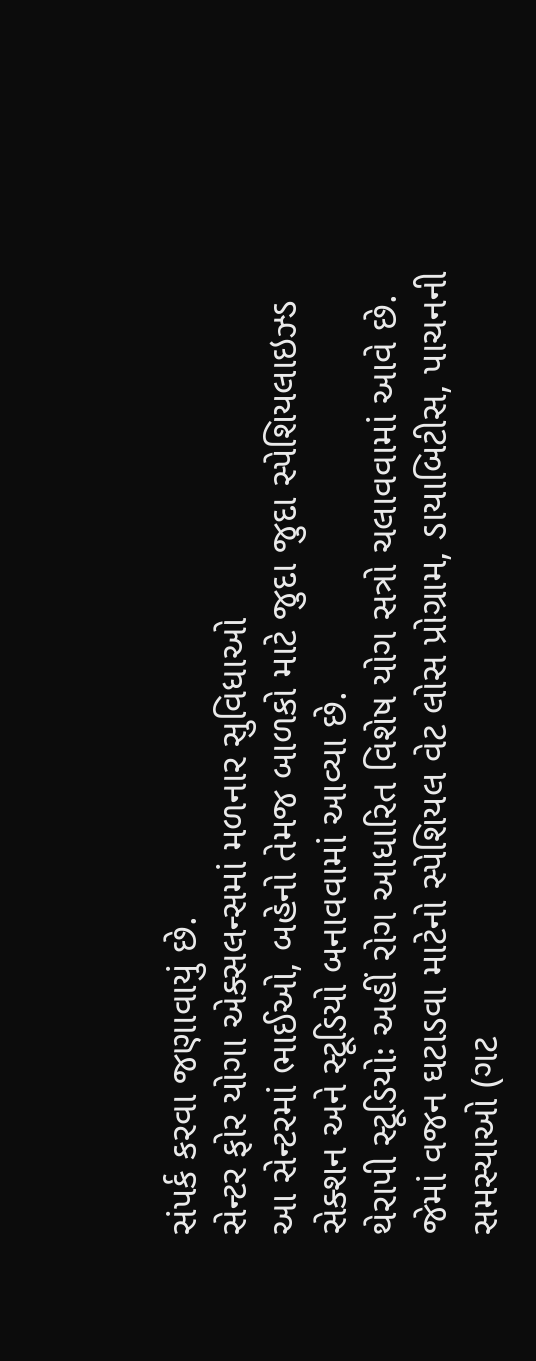સંપર્ક કરવા જણાવાયું છે.
સેન્ટર ફોર યોગા એક્સલન્સમાં મળનાર સુવિધાઓ
આ સેન્ટરમાં ભાઈઓ, બહેનો તેમજ બાળકો માટે જુદા જુદા સ્પેશિયલાઇઝ્ડ સેક્શન અને સ્ટૂડિયો બનાવવામાં આવ્યા છે.
થેરાપી સ્ટૂડિયોઃ અહીં રોગ આધારિત વિશેષ યોગ સત્રો ચલાવવામાં આવે છે. જેમાં વજન ઘટાડવા માટેનો સ્પેશિયલ વેટ લોસ પ્રોગ્રામ, ડાયાબિટીસ, પાચનની સમસ્યાઓ (ગટ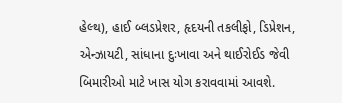હેલ્થ), હાઈ બ્લડપ્રેશર, હૃદયની તકલીફો, ડિપ્રેશન, એન્ઝાયટી, સાંધાના દુઃખાવા અને થાઈરોઈડ જેવી બિમારીઓ માટે ખાસ યોગ કરાવવામાં આવશે.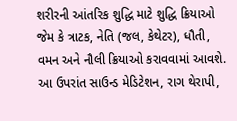શરીરની આંતરિક શુદ્ધિ માટે શુદ્ધિ ક્રિયાઓ જેમ કે ત્રાટક, નેતિ (જલ, કેથેટર), ધૌતી, વમન અને નૌલી ક્રિયાઓ કરાવવામાં આવશે. આ ઉપરાંત સાઉન્ડ મેડિટેશન, રાગ થેરાપી,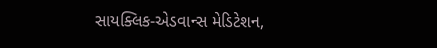સાયક્લિક-એડવાન્સ મેડિટેશન,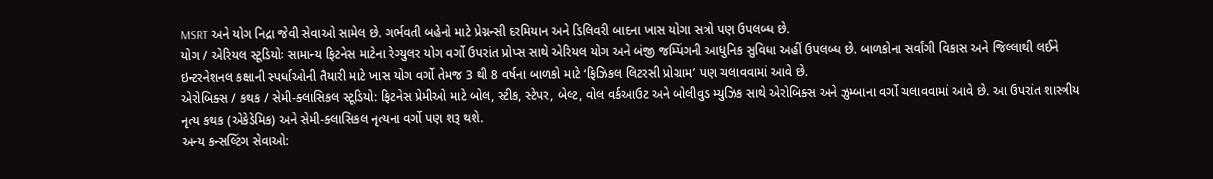MSRT અને યોગ નિદ્રા જેવી સેવાઓ સામેલ છે. ગર્ભવતી બહેનો માટે પ્રેગ્નન્સી દરમિયાન અને ડિલિવરી બાદના ખાસ યોગા સત્રો પણ ઉપલબ્ધ છે.
યોગ / એરિયલ સ્ટૂડિયોઃ સામાન્ય ફિટનેસ માટેના રેગ્યુલર યોગ વર્ગો ઉપરાંત પ્રોપ્સ સાથે એરિયલ યોગ અને બંજી જમ્પિંગની આધુનિક સુવિધા અહીં ઉપલબ્ધ છે. બાળકોના સર્વાંગી વિકાસ અને જિલ્લાથી લઈને ઇન્ટરનેશનલ કક્ષાની સ્પર્ધાઓની તૈયારી માટે ખાસ યોગ વર્ગો તેમજ 3 થી 8 વર્ષના બાળકો માટે ‘ફિઝિકલ લિટરસી પ્રોગ્રામ’ પણ ચલાવવામાં આવે છે.
એરોબિક્સ / કથક / સેમી-ક્લાસિકલ સ્ટૂડિયો: ફિટનેસ પ્રેમીઓ માટે બોલ, સ્ટીક, સ્ટેપર, બેલ્ટ, વોલ વર્કઆઉટ અને બોલીવુડ મ્યુઝિક સાથે એરોબિક્સ અને ઝુમ્બાના વર્ગો ચલાવવામાં આવે છે. આ ઉપરાંત શાસ્ત્રીય નૃત્ય કથક (એકેડેમિક) અને સેમી-ક્લાસિકલ નૃત્યના વર્ગો પણ શરૂ થશે.
અન્ય કન્સલ્ટિંગ સેવાઓ: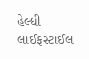હેલ્ધી લાઈફસ્ટાઈલ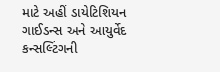માટે અહીં ડાયેટિશિયન ગાઈડન્સ અને આયુર્વેદ કન્સલ્ટિંગની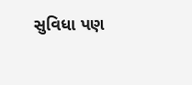સુવિધા પણ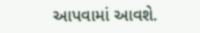આપવામાં આવશે.